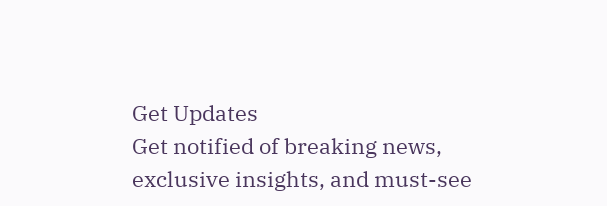Get Updates
Get notified of breaking news, exclusive insights, and must-see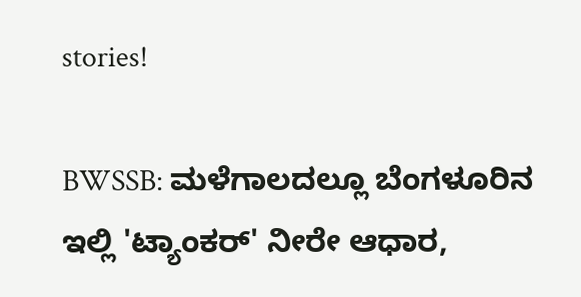stories!

BWSSB: ಮಳೆಗಾಲದಲ್ಲೂ ಬೆಂಗಳೂರಿನ ಇಲ್ಲಿ 'ಟ್ಯಾಂಕರ್' ನೀರೇ ಆಧಾರ,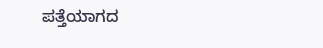ಪತ್ತೆಯಾಗದ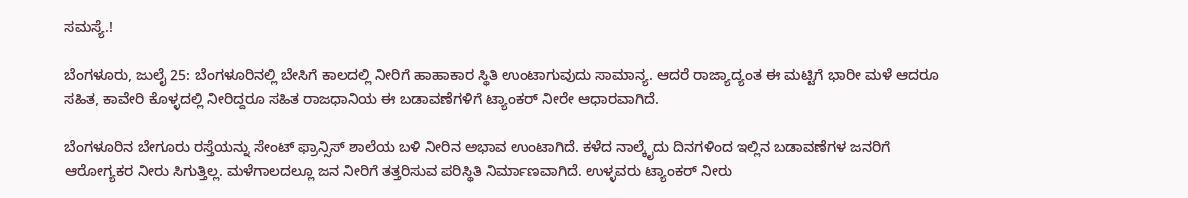ಸಮಸ್ಯೆ.!

ಬೆಂಗಳೂರು, ಜುಲೈ 25: ಬೆಂಗಳೂರಿನಲ್ಲಿ ಬೇಸಿಗೆ ಕಾಲದಲ್ಲಿ ನೀರಿಗೆ ಹಾಹಾಕಾರ ಸ್ಥಿತಿ ಉಂಟಾಗುವುದು ಸಾಮಾನ್ಯ. ಆದರೆ ರಾಜ್ಯಾದ್ಯಂತ ಈ ಮಟ್ಟಿಗೆ ಭಾರೀ ಮಳೆ ಆದರೂ ಸಹಿತ, ಕಾವೇರಿ ಕೊಳ್ಳದಲ್ಲಿ ನೀರಿದ್ದರೂ ಸಹಿತ ರಾಜಧಾನಿಯ ಈ ಬಡಾವಣೆಗಳಿಗೆ ಟ್ಯಾಂಕರ್ ನೀರೇ ಆಧಾರವಾಗಿದೆ.

ಬೆಂಗಳೂರಿನ ಬೇಗೂರು ರಸ್ತೆಯನ್ನು ಸೇಂಟ್ ಫ್ರಾನ್ಸಿಸ್ ಶಾಲೆಯ ಬಳಿ ನೀರಿನ ಅಭಾವ ಉಂಟಾಗಿದೆ. ಕಳೆದ ನಾಲ್ಕೈದು ದಿನಗಳಿಂದ ಇಲ್ಲಿನ ಬಡಾವಣೆಗಳ ಜನರಿಗೆ ಆರೋಗ್ಯಕರ ನೀರು ಸಿಗುತ್ತಿಲ್ಲ. ಮಳೆಗಾಲದಲ್ಲೂ ಜನ ನೀರಿಗೆ ತತ್ತರಿಸುವ ಪರಿಸ್ಥಿತಿ ನಿರ್ಮಾಣವಾಗಿದೆ. ಉಳ್ಳವರು ಟ್ಯಾಂಕರ್ ನೀರು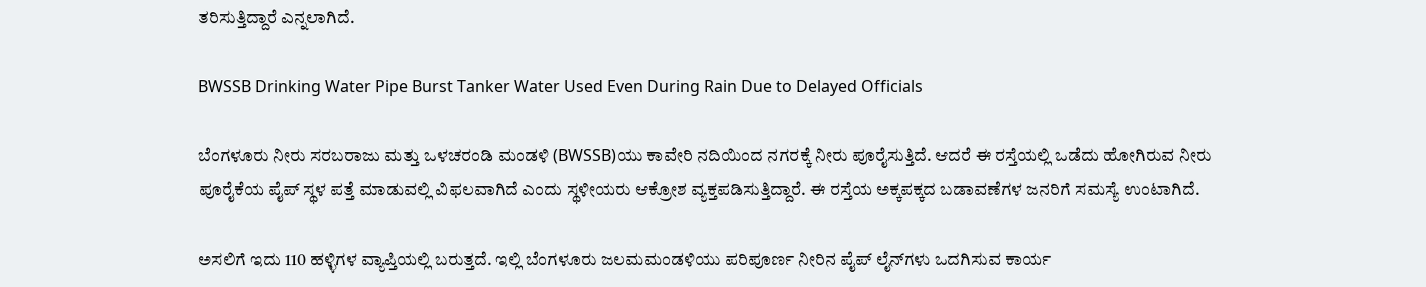ತರಿಸುತ್ತಿದ್ದಾರೆ ಎನ್ನಲಾಗಿದೆ.

BWSSB Drinking Water Pipe Burst Tanker Water Used Even During Rain Due to Delayed Officials

ಬೆಂಗಳೂರು ನೀರು ಸರಬರಾಜು ಮತ್ತು ಒಳಚರಂಡಿ ಮಂಡಳಿ (BWSSB)ಯು ಕಾವೇರಿ ನದಿಯಿಂದ ನಗರಕ್ಕೆ ನೀರು ಪೂರೈಸುತ್ತಿದೆ. ಆದರೆ ಈ ರಸ್ತೆಯಲ್ಲಿ ಒಡೆದು ಹೋಗಿರುವ ನೀರು ಪೂರೈಕೆಯ ಪೈಪ್ ಸ್ಥಳ ಪತ್ತೆ ಮಾಡುವಲ್ಲಿ ವಿಫಲವಾಗಿದೆ ಎಂದು ಸ್ಥಳೀಯರು ಆಕ್ರೋಶ ವ್ಯಕ್ತಪಡಿಸುತ್ತಿದ್ದಾರೆ. ಈ ರಸ್ತೆಯ ಅಕ್ಕಪಕ್ಕದ ಬಡಾವಣೆಗಳ ಜನರಿಗೆ ಸಮಸ್ಯೆ ಉಂಟಾಗಿದೆ.

ಅಸಲಿಗೆ ಇದು 110 ಹಳ್ಳಿಗಳ ವ್ಯಾಪ್ತಿಯಲ್ಲಿ ಬರುತ್ತದೆ. ಇಲ್ಲಿ ಬೆಂಗಳೂರು ಜಲಮಮಂಡಳಿಯು ಪರಿಪೂರ್ಣ ನೀರಿನ ಪೈಪ್ ಲೈನ್‌ಗಳು ಒದಗಿಸುವ ಕಾರ್ಯ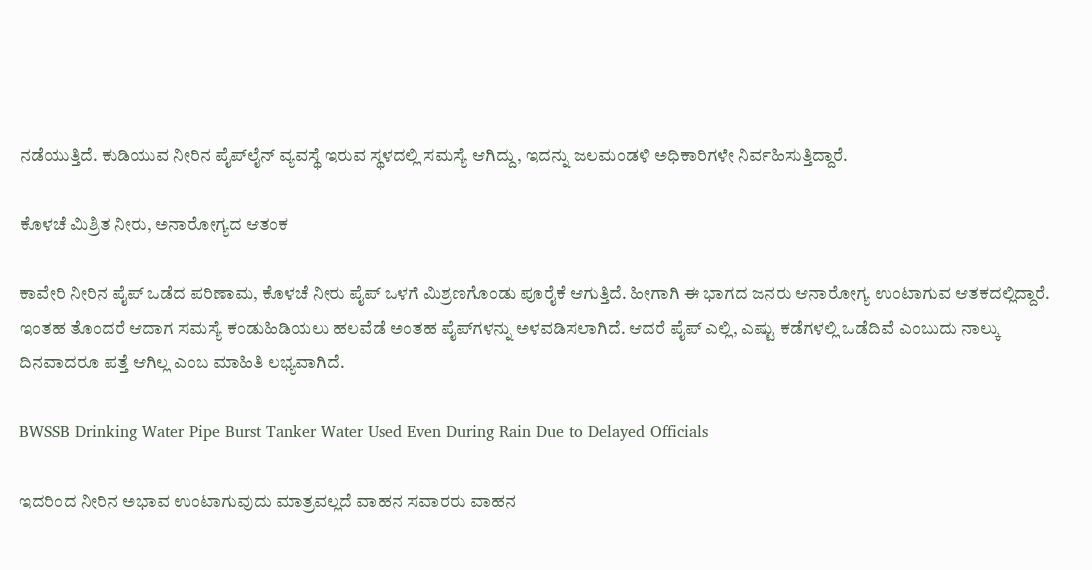ನಡೆಯುತ್ತಿದೆ. ಕುಡಿಯುವ ನೀರಿನ ಪೈಪ್‌ಲೈನ್ ವ್ಯವಸ್ಥೆ ಇರುವ ಸ್ಥಳದಲ್ಲಿ ಸಮಸ್ಯೆ ಆಗಿದ್ದು, ಇದನ್ನು ಜಲಮಂಡಳಿ ಅಧಿಕಾರಿಗಳೇ ನಿರ್ವಹಿಸುತ್ತಿದ್ದಾರೆ.

ಕೊಳಚೆ ಮಿಶ್ರಿತ ನೀರು, ಅನಾರೋಗ್ಯದ ಆತಂಕ

ಕಾವೇರಿ ನೀರಿನ ಪೈಪ್ ಒಡೆದ ಪರಿಣಾಮ, ಕೊಳಚೆ ನೀರು ಪೈಪ್ ಒಳಗೆ ಮಿಶ್ರಣಗೊಂಡು ಪೂರೈಕೆ ಆಗುತ್ತಿದೆ. ಹೀಗಾಗಿ ಈ ಭಾಗದ ಜನರು ಆನಾರೋಗ್ಯ ಉಂಟಾಗುವ ಆತಕದಲ್ಲಿದ್ದಾರೆ. ಇಂತಹ ತೊಂದರೆ ಆದಾಗ ಸಮಸ್ಯೆ ಕಂಡುಹಿಡಿಯಲು ಹಲವೆಡೆ ಅಂತಹ ಪೈಪ್‌ಗಳನ್ನು ಅಳವಡಿಸಲಾಗಿದೆ. ಆದರೆ ಪೈಪ್ ಎಲ್ಲಿ, ಎಷ್ಟು ಕಡೆಗಳಲ್ಲಿ ಒಡೆದಿವೆ ಎಂಬುದು ನಾಲ್ಕು ದಿನವಾದರೂ ಪತ್ತೆ ಆಗಿಲ್ಲ ಎಂಬ ಮಾಹಿತಿ ಲಭ್ಯವಾಗಿದೆ.

BWSSB Drinking Water Pipe Burst Tanker Water Used Even During Rain Due to Delayed Officials

ಇದರಿಂದ ನೀರಿನ ಅಭಾವ ಉಂಟಾಗುವುದು ಮಾತ್ರವಲ್ಲದೆ ವಾಹನ ಸವಾರರು ವಾಹನ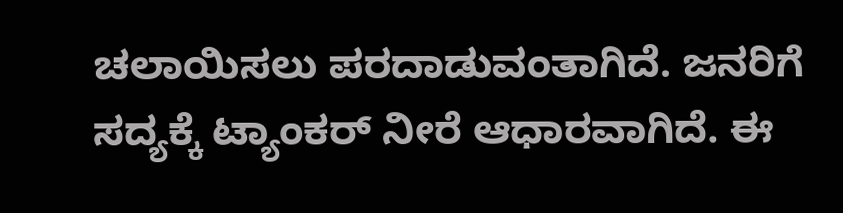ಚಲಾಯಿಸಲು ಪರದಾಡುವಂತಾಗಿದೆ. ಜನರಿಗೆ ಸದ್ಯಕ್ಕೆ ಟ್ಯಾಂಕರ್ ನೀರೆ ಆಧಾರವಾಗಿದೆ. ಈ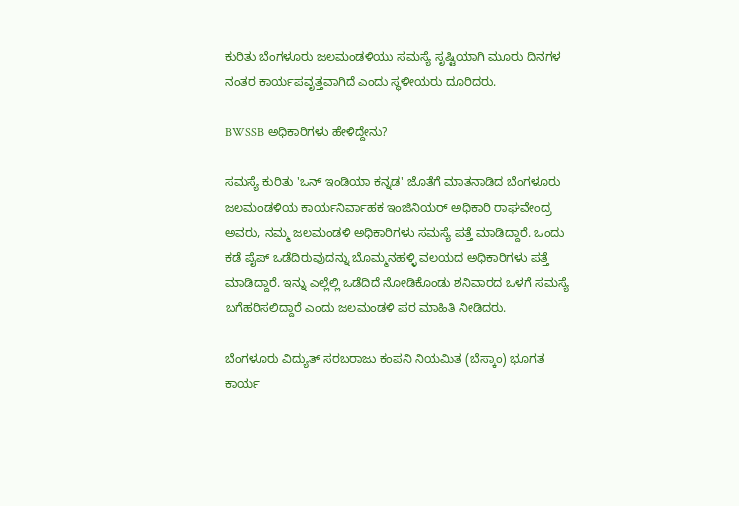ಕುರಿತು ಬೆಂಗಳೂರು ಜಲಮಂಡಳಿಯು ಸಮಸ್ಯೆ ಸೃಷ್ಟಿಯಾಗಿ ಮೂರು ದಿನಗಳ ನಂತರ ಕಾರ್ಯಪವೃತ್ತವಾಗಿದೆ ಎಂದು ಸ್ಥಳೀಯರು ದೂರಿದರು.

BWSSB ಅಧಿಕಾರಿಗಳು ಹೇಳಿದ್ದೇನು?

ಸಮಸ್ಯೆ ಕುರಿತು 'ಒನ್‌ ಇಂಡಿಯಾ ಕನ್ನಡ' ಜೊತೆಗೆ ಮಾತನಾಡಿದ ಬೆಂಗಳೂರು ಜಲಮಂಡಳಿಯ ಕಾರ್ಯನಿರ್ವಾಹಕ ಇಂಜಿನಿಯರ್ ಅಧಿಕಾರಿ ರಾಘವೇಂದ್ರ ಅವರು, ನಮ್ಮ ಜಲಮಂಡಳಿ ಅಧಿಕಾರಿಗಳು ಸಮಸ್ಯೆ ಪತ್ತೆ ಮಾಡಿದ್ದಾರೆ. ಒಂದು ಕಡೆ ಪೈಪ್ ಒಡೆದಿರುವುದನ್ನು ಬೊಮ್ಮನಹಳ್ಳಿ ವಲಯದ ಅಧಿಕಾರಿಗಳು ಪತ್ತೆ ಮಾಡಿದ್ದಾರೆ. ಇನ್ನು ಎಲ್ಲೆಲ್ಲಿ ಒಡೆದಿದೆ ನೋಡಿಕೊಂಡು ಶನಿವಾರದ ಒಳಗೆ ಸಮಸ್ಯೆ ಬಗೆಹರಿಸಲಿದ್ದಾರೆ ಎಂದು ಜಲಮಂಡಳಿ ಪರ ಮಾಹಿತಿ ನೀಡಿದರು.

ಬೆಂಗಳೂರು ವಿದ್ಯುತ್ ಸರಬರಾಜು ಕಂಪನಿ ನಿಯಮಿತ (ಬೆಸ್ಕಾಂ) ಭೂಗತ ಕಾರ್ಯ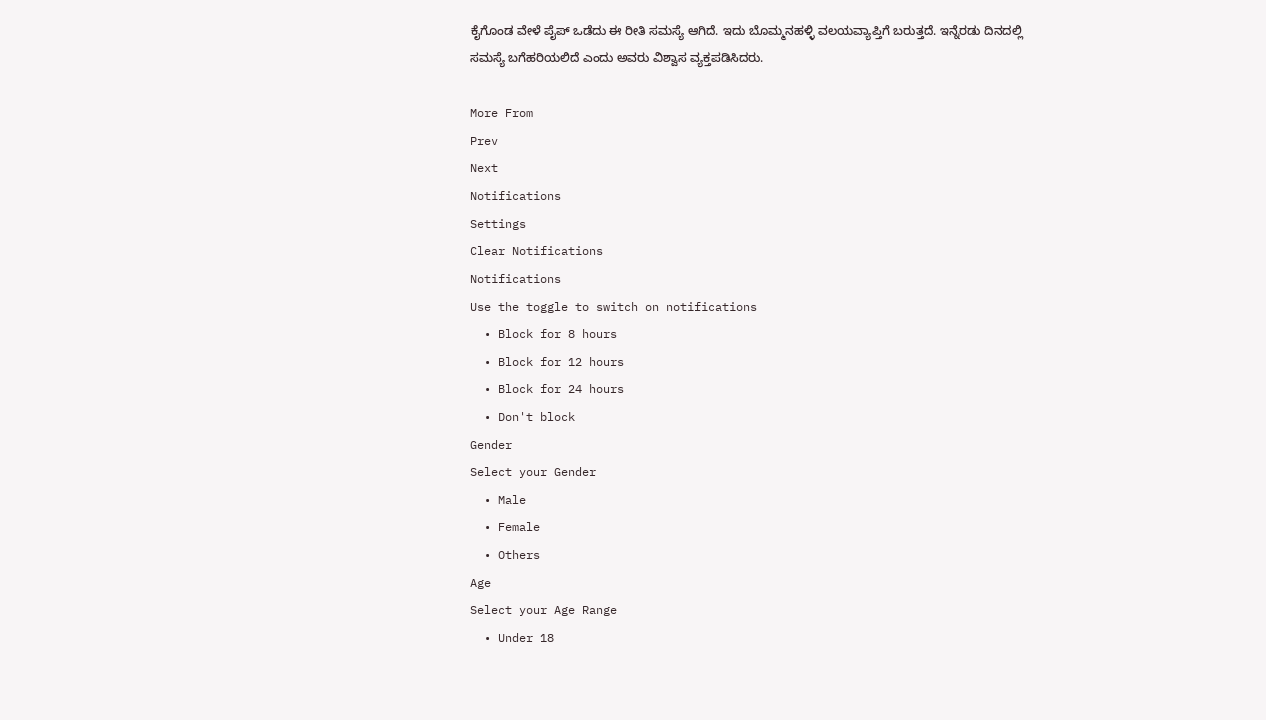ಕೈಗೊಂಡ ವೇಳೆ ಪೈಪ್ ಒಡೆದು ಈ ರೀತಿ ಸಮಸ್ಯೆ ಆಗಿದೆ. ಇದು ಬೊಮ್ಮನಹಳ್ಳಿ ವಲಯವ್ಯಾಪ್ತಿಗೆ ಬರುತ್ತದೆ. ಇನ್ನೆರಡು ದಿನದಲ್ಲಿ ಸಮಸ್ಯೆ ಬಗೆಹರಿಯಲಿದೆ ಎಂದು ಅವರು ವಿಶ್ವಾಸ ವ್ಯಕ್ತಪಡಿಸಿದರು.

More From
Prev
Next
Notifications
Settings
Clear Notifications
Notifications
Use the toggle to switch on notifications
  • Block for 8 hours
  • Block for 12 hours
  • Block for 24 hours
  • Don't block
Gender
Select your Gender
  • Male
  • Female
  • Others
Age
Select your Age Range
  • Under 18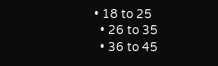• 18 to 25
  • 26 to 35
  • 36 to 45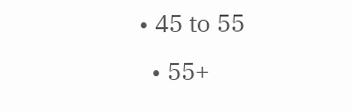• 45 to 55
  • 55+